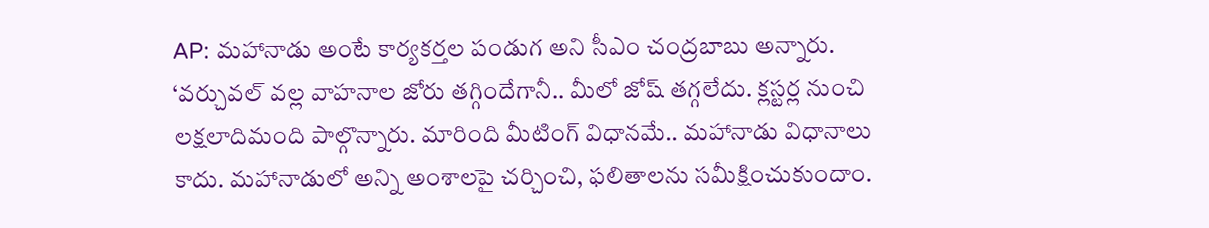AP: మహానాడు అంటే కార్యకర్తల పండుగ అని సీఎం చంద్రబాబు అన్నారు. ‘వర్చువల్ వల్ల వాహనాల జోరు తగ్గిందేగానీ.. మీలో జోష్ తగ్గలేదు. క్లస్టర్ల నుంచి లక్షలాదిమంది పాల్గొన్నారు. మారింది మీటింగ్ విధానమే.. మహానాడు విధానాలు కాదు. మహానాడులో అన్ని అంశాలపై చర్చించి, ఫలితాలను సమీక్షించుకుందాం.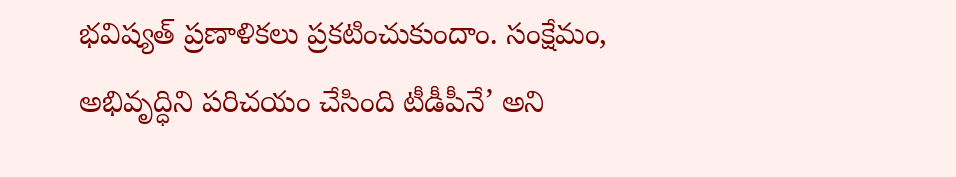భవిష్యత్ ప్రణాళికలు ప్రకటించుకుందాం. సంక్షేమం, అభివృద్ధిని పరిచయం చేసింది టీడీపీనే’ అని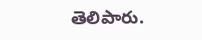తెలిపారు.